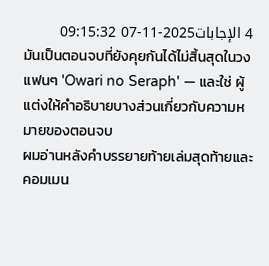4 الإجابات2025-11-07 09:15:32
มันเป็นตอนจบที่ยังคุยกันได้ไม่สิ้นสุดในวงแฟนๆ 'Owari no Seraph' — และใช่ ผู้แต่งให้คำอธิบายบางส่วนเกี่ยวกับความหมายของตอนจบ
ผมอ่านหลังคำบรรยายท้ายเล่มสุดท้ายและคอมเมน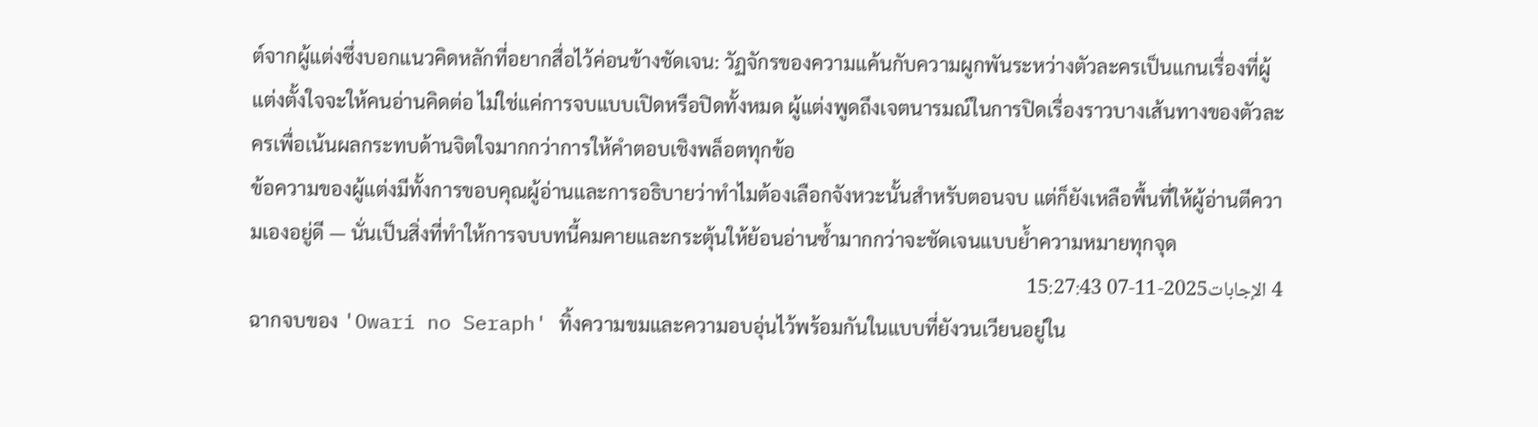ต์จากผู้แต่งซึ่งบอกแนวคิดหลักที่อยากสื่อไว้ค่อนข้างชัดเจน: วัฏจักรของความแค้นกับความผูกพันระหว่างตัวละครเป็นแกนเรื่องที่ผู้แต่งตั้งใจจะให้คนอ่านคิดต่อ ไม่ใช่แค่การจบแบบเปิดหรือปิดทั้งหมด ผู้แต่งพูดถึงเจตนารมณ์ในการปิดเรื่องราวบางเส้นทางของตัวละครเพื่อเน้นผลกระทบด้านจิตใจมากกว่าการให้คำตอบเชิงพล็อตทุกข้อ
ข้อความของผู้แต่งมีทั้งการขอบคุณผู้อ่านและการอธิบายว่าทำไมต้องเลือกจังหวะนั้นสำหรับตอนจบ แต่ก็ยังเหลือพื้นที่ให้ผู้อ่านตีความเองอยู่ดี — นั่นเป็นสิ่งที่ทำให้การจบบทนี้คมคายและกระตุ้นให้ย้อนอ่านซ้ำมากกว่าจะชัดเจนแบบย้ำความหมายทุกจุด
4 الإجابات2025-11-07 15:27:43
ฉากจบของ 'Owari no Seraph' ทิ้งความขมและความอบอุ่นไว้พร้อมกันในแบบที่ยังวนเวียนอยู่ใน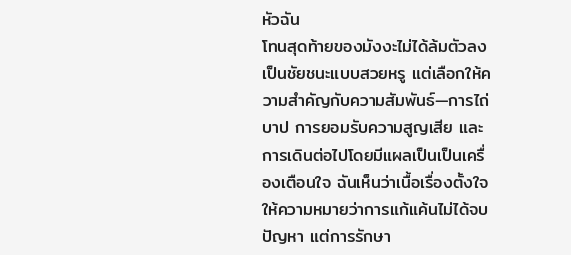หัวฉัน
โทนสุดท้ายของมังงะไม่ได้ล้มตัวลงเป็นชัยชนะแบบสวยหรู แต่เลือกให้ความสำคัญกับความสัมพันธ์—การไถ่บาป การยอมรับความสูญเสีย และการเดินต่อไปโดยมีแผลเป็นเป็นเครื่องเตือนใจ ฉันเห็นว่าเนื้อเรื่องตั้งใจให้ความหมายว่าการแก้แค้นไม่ได้จบปัญหา แต่การรักษา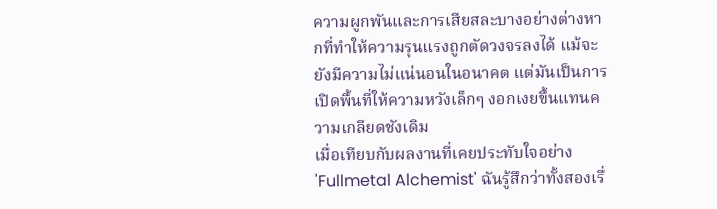ความผูกพันและการเสียสละบางอย่างต่างหากที่ทำให้ความรุนแรงถูกตัดวงจรลงได้ แม้จะยังมีความไม่แน่นอนในอนาคต แต่มันเป็นการเปิดพื้นที่ให้ความหวังเล็กๆ งอกเงยขึ้นแทนความเกลียดชังเดิม
เมื่อเทียบกับผลงานที่เคยประทับใจอย่าง 'Fullmetal Alchemist' ฉันรู้สึกว่าทั้งสองเรื่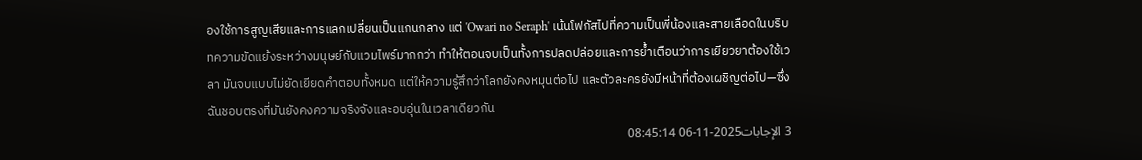องใช้การสูญเสียและการแลกเปลี่ยนเป็นแกนกลาง แต่ 'Owari no Seraph' เน้นโฟกัสไปที่ความเป็นพี่น้องและสายเลือดในบริบทความขัดแย้งระหว่างมนุษย์กับแวมไพร์มากกว่า ทำให้ตอนจบเป็นทั้งการปลดปล่อยและการย้ำเตือนว่าการเยียวยาต้องใช้เวลา มันจบแบบไม่ยัดเยียดคำตอบทั้งหมด แต่ให้ความรู้สึกว่าโลกยังคงหมุนต่อไป และตัวละครยังมีหน้าที่ต้องเผชิญต่อไป—ซึ่งฉันชอบตรงที่มันยังคงความจริงจังและอบอุ่นในเวลาเดียวกัน
3 الإجابات2025-11-06 08:45:14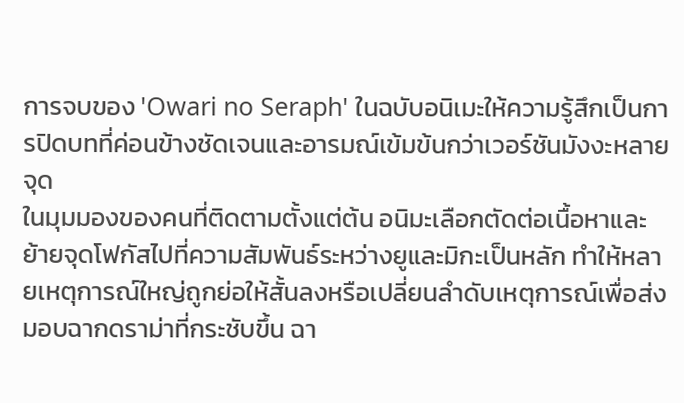การจบของ 'Owari no Seraph' ในฉบับอนิเมะให้ความรู้สึกเป็นการปิดบทที่ค่อนข้างชัดเจนและอารมณ์เข้มข้นกว่าเวอร์ชันมังงะหลายจุด
ในมุมมองของคนที่ติดตามตั้งแต่ต้น อนิมะเลือกตัดต่อเนื้อหาและย้ายจุดโฟกัสไปที่ความสัมพันธ์ระหว่างยูและมิกะเป็นหลัก ทำให้หลายเหตุการณ์ใหญ่ถูกย่อให้สั้นลงหรือเปลี่ยนลำดับเหตุการณ์เพื่อส่งมอบฉากดราม่าที่กระชับขึ้น ฉา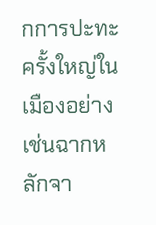กการปะทะครั้งใหญ่ในเมืองอย่างเช่นฉากหลักจา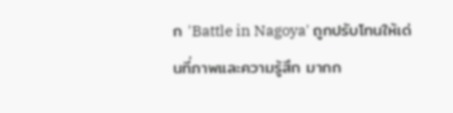ก 'Battle in Nagoya' ถูกปรับโทนให้เด่นที่ภาพและความรู้สึก มากก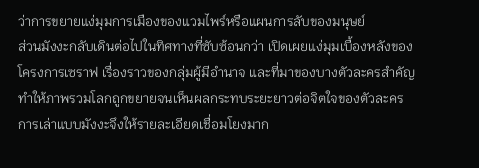ว่าการขยายแง่มุมการเมืองของแวมไพร์หรือแผนการลับของมนุษย์
ส่วนมังงะกลับเดินต่อไปในทิศทางที่ซับซ้อนกว่า เปิดเผยแง่มุมเบื้องหลังของโครงการเซราฟ เรื่องราวของกลุ่มผู้มีอำนาจ และที่มาของบางตัวละครสำคัญ ทำให้ภาพรวมโลกถูกขยายจนเห็นผลกระทบระยะยาวต่อจิตใจของตัวละคร การเล่าแบบมังงะจึงให้รายละเอียดเชื่อมโยงมาก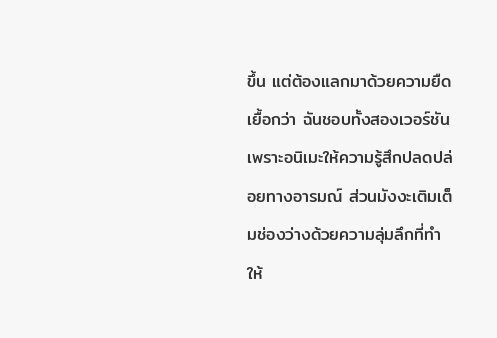ขึ้น แต่ต้องแลกมาด้วยความยืดเยื้อกว่า ฉันชอบทั้งสองเวอร์ชันเพราะอนิเมะให้ความรู้สึกปลดปล่อยทางอารมณ์ ส่วนมังงะเติมเต็มช่องว่างด้วยความลุ่มลึกที่ทำให้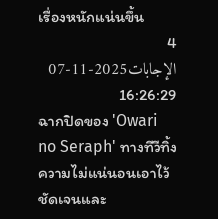เรื่องหนักแน่นขึ้น
4 الإجابات2025-11-07 16:26:29
ฉากปิดของ 'Owari no Seraph' ทางทีวีทิ้งความไม่แน่นอนเอาไว้ชัดเจนและ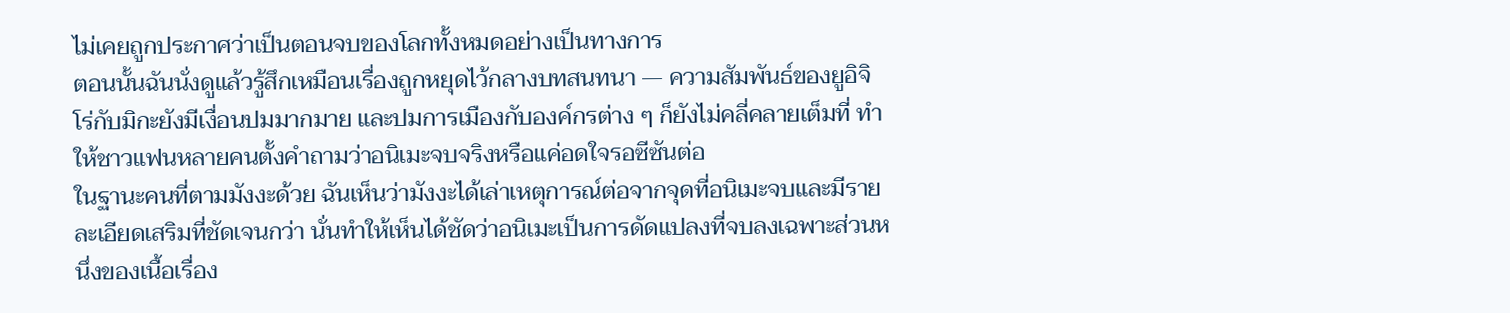ไม่เคยถูกประกาศว่าเป็นตอนจบของโลกทั้งหมดอย่างเป็นทางการ
ตอนนั้นฉันนั่งดูแล้วรู้สึกเหมือนเรื่องถูกหยุดไว้กลางบทสนทนา — ความสัมพันธ์ของยูอิจิโร่กับมิกะยังมีเงื่อนปมมากมาย และปมการเมืองกับองค์กรต่าง ๆ ก็ยังไม่คลี่คลายเต็มที่ ทำให้ชาวแฟนหลายคนตั้งคำถามว่าอนิเมะจบจริงหรือแค่อดใจรอซีซันต่อ
ในฐานะคนที่ตามมังงะด้วย ฉันเห็นว่ามังงะได้เล่าเหตุการณ์ต่อจากจุดที่อนิเมะจบและมีรายละเอียดเสริมที่ชัดเจนกว่า นั่นทำให้เห็นได้ชัดว่าอนิเมะเป็นการดัดแปลงที่จบลงเฉพาะส่วนหนึ่งของเนื้อเรื่อง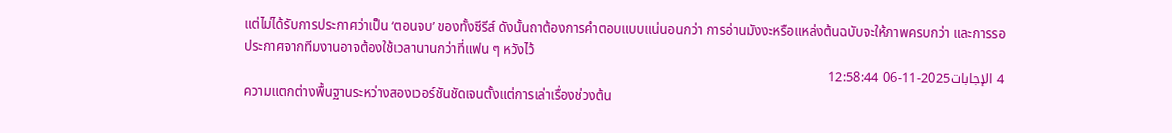แต่ไม่ได้รับการประกาศว่าเป็น ‘ตอนจบ’ ของทั้งซีรีส์ ดังนั้นถาต้องการคำตอบแบบแน่นอนกว่า การอ่านมังงะหรือแหล่งต้นฉบับจะให้ภาพครบกว่า และการรอประกาศจากทีมงานอาจต้องใช้เวลานานกว่าที่แฟน ๆ หวังไว้
4 الإجابات2025-11-06 12:58:44
ความแตกต่างพื้นฐานระหว่างสองเวอร์ชันชัดเจนตั้งแต่การเล่าเรื่องช่วงต้น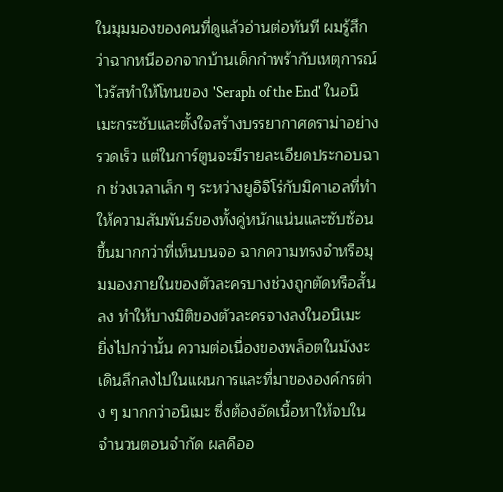ในมุมมองของคนที่ดูแล้วอ่านต่อทันที ผมรู้สึกว่าฉากหนีออกจากบ้านเด็กกำพร้ากับเหตุการณ์ไวรัสทำให้โทนของ 'Seraph of the End' ในอนิเมะกระชับและตั้งใจสร้างบรรยากาศดราม่าอย่างรวดเร็ว แต่ในการ์ตูนจะมีรายละเอียดประกอบฉาก ช่วงเวลาเล็ก ๆ ระหว่างยูอิจิโร่กับมิคาเอลที่ทำให้ความสัมพันธ์ของทั้งคู่หนักแน่นและซับซ้อนขึ้นมากกว่าที่เห็นบนจอ ฉากความทรงจำหรือมุมมองภายในของตัวละครบางช่วงถูกตัดหรือสั้นลง ทำให้บางมิติของตัวละครจางลงในอนิเมะ
ยิ่งไปกว่านั้น ความต่อเนื่องของพล็อตในมังงะเดินลึกลงไปในแผนการและที่มาขององค์กรต่าง ๆ มากกว่าอนิเมะ ซึ่งต้องอัดเนื้อหาให้จบในจำนวนตอนจำกัด ผลคืออ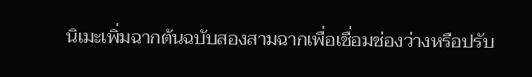นิเมะเพิ่มฉากต้นฉบับสองสามฉากเพื่อเชื่อมช่องว่างหรือปรับ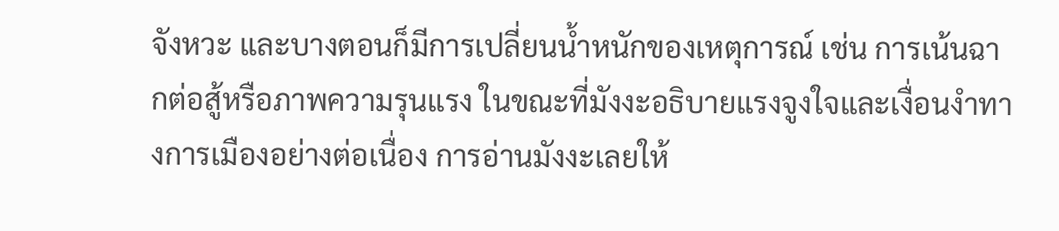จังหวะ และบางตอนก็มีการเปลี่ยนน้ำหนักของเหตุการณ์ เช่น การเน้นฉากต่อสู้หรือภาพความรุนแรง ในขณะที่มังงะอธิบายแรงจูงใจและเงื่อนงำทางการเมืองอย่างต่อเนื่อง การอ่านมังงะเลยให้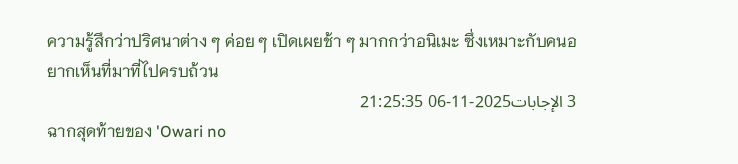ความรู้สึกว่าปริศนาต่าง ๆ ค่อย ๆ เปิดเผยช้า ๆ มากกว่าอนิเมะ ซึ่งเหมาะกับคนอยากเห็นที่มาที่ไปครบถ้วน
3 الإجابات2025-11-06 21:25:35
ฉากสุดท้ายของ 'Owari no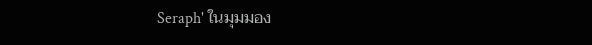Seraph' ในมุมมอง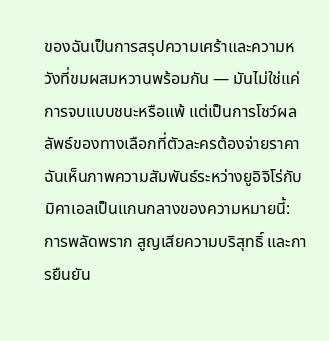ของฉันเป็นการสรุปความเศร้าและความหวังที่ขมผสมหวานพร้อมกัน — มันไม่ใช่แค่การจบแบบชนะหรือแพ้ แต่เป็นการโชว์ผลลัพธ์ของทางเลือกที่ตัวละครต้องจ่ายราคา ฉันเห็นภาพความสัมพันธ์ระหว่างยูอิจิโร่กับมิคาเอลเป็นแกนกลางของความหมายนี้: การพลัดพราก สูญเสียความบริสุทธิ์ และการยืนยัน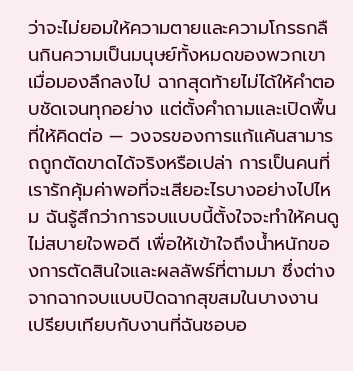ว่าจะไม่ยอมให้ความตายและความโกรธกลืนกินความเป็นมนุษย์ทั้งหมดของพวกเขา
เมื่อมองลึกลงไป ฉากสุดท้ายไม่ได้ให้คำตอบชัดเจนทุกอย่าง แต่ตั้งคำถามและเปิดพื้นที่ให้คิดต่อ — วงจรของการแก้แค้นสามารถถูกตัดขาดได้จริงหรือเปล่า การเป็นคนที่เรารักคุ้มค่าพอที่จะเสียอะไรบางอย่างไปไหม ฉันรู้สึกว่าการจบแบบนี้ตั้งใจจะทำให้คนดูไม่สบายใจพอดี เพื่อให้เข้าใจถึงน้ำหนักของการตัดสินใจและผลลัพธ์ที่ตามมา ซึ่งต่างจากฉากจบแบบปิดฉากสุขสมในบางงาน
เปรียบเทียบกับงานที่ฉันชอบอ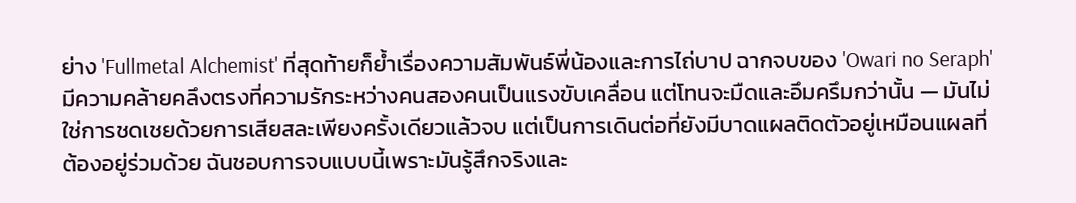ย่าง 'Fullmetal Alchemist' ที่สุดท้ายก็ย้ำเรื่องความสัมพันธ์พี่น้องและการไถ่บาป ฉากจบของ 'Owari no Seraph' มีความคล้ายคลึงตรงที่ความรักระหว่างคนสองคนเป็นแรงขับเคลื่อน แต่โทนจะมืดและอึมครึมกว่านั้น — มันไม่ใช่การชดเชยด้วยการเสียสละเพียงครั้งเดียวแล้วจบ แต่เป็นการเดินต่อที่ยังมีบาดแผลติดตัวอยู่เหมือนแผลที่ต้องอยู่ร่วมด้วย ฉันชอบการจบแบบนี้เพราะมันรู้สึกจริงและ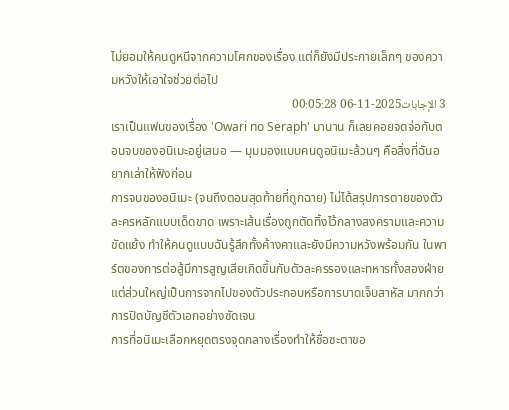ไม่ยอมให้คนดูหนีจากความโศกของเรื่อง แต่ก็ยังมีประกายเล็กๆ ของความหวังให้เอาใจช่วยต่อไป
3 الإجابات2025-11-06 00:05:28
เราเป็นแฟนของเรื่อง 'Owari no Seraph' มานาน ก็เลยคอยจดจ่อกับตอนจบของอนิเมะอยู่เสมอ — มุมมองแบบคนดูอนิเมะล้วนๆ คือสิ่งที่ฉันอยากเล่าให้ฟังก่อน
การจบของอนิเมะ (จนถึงตอนสุดท้ายที่ถูกฉาย) ไม่ได้สรุปการตายของตัวละครหลักแบบเด็ดขาด เพราะเส้นเรื่องถูกตัดทิ้งไว้กลางสงครามและความขัดแย้ง ทำให้คนดูแบบฉันรู้สึกทั้งค้างคาและยังมีความหวังพร้อมกัน ในพาร์ตของการต่อสู้มีการสูญเสียเกิดขึ้นกับตัวละครรองและทหารทั้งสองฝ่าย แต่ส่วนใหญ่เป็นการจากไปของตัวประกอบหรือการบาดเจ็บสาหัส มากกว่าการปิดบัญชีตัวเอกอย่างชัดเจน
การที่อนิเมะเลือกหยุดตรงจุดกลางเรื่องทำให้ชื่อชะตาขอ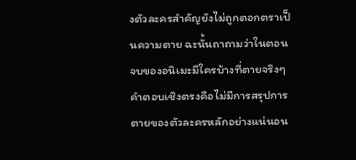งตัวละครสำคัญยังไม่ถูกตอกตราเป็นความตาย ฉะนั้นถาถามว่าในตอนจบของอนิเมะมีใครบ้างที่ตายจริงๆ คำตอบเชิงตรงคือไม่มีการสรุปการตายของตัวละครหลักอย่างแน่นอน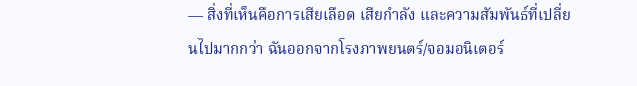— สิ่งที่เห็นคือการเสียเลือด เสียกำลัง และความสัมพันธ์ที่เปลี่ยนไปมากกว่า ฉันออกจากโรงภาพยนตร์/จอมอนิเตอร์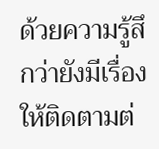ด้วยความรู้สึกว่ายังมีเรื่องให้ติดตามต่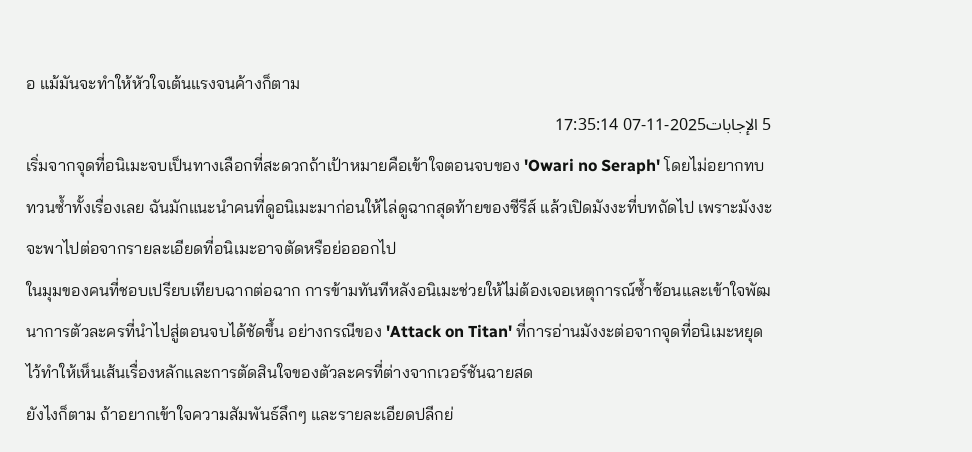อ แม้มันจะทำให้หัวใจเต้นแรงจนค้างก็ตาม
5 الإجابات2025-11-07 17:35:14
เริ่มจากจุดที่อนิเมะจบเป็นทางเลือกที่สะดวกถ้าเป้าหมายคือเข้าใจตอนจบของ 'Owari no Seraph' โดยไม่อยากทบทวนซ้ำทั้งเรื่องเลย ฉันมักแนะนำคนที่ดูอนิเมะมาก่อนให้ไล่ดูฉากสุดท้ายของซีรีส์ แล้วเปิดมังงะที่บทถัดไป เพราะมังงะจะพาไปต่อจากรายละเอียดที่อนิเมะอาจตัดหรือย่อออกไป
ในมุมของคนที่ชอบเปรียบเทียบฉากต่อฉาก การข้ามทันทีหลังอนิเมะช่วยให้ไม่ต้องเจอเหตุการณ์ซ้ำซ้อนและเข้าใจพัฒนาการตัวละครที่นำไปสู่ตอนจบได้ชัดขึ้น อย่างกรณีของ 'Attack on Titan' ที่การอ่านมังงะต่อจากจุดที่อนิเมะหยุดไว้ทำให้เห็นเส้นเรื่องหลักและการตัดสินใจของตัวละครที่ต่างจากเวอร์ชันฉายสด
ยังไงก็ตาม ถ้าอยากเข้าใจความสัมพันธ์ลึกๆ และรายละเอียดปลีกย่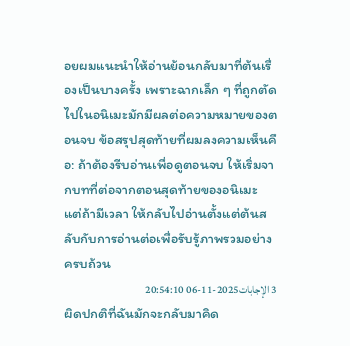อยผมแนะนำให้อ่านย้อนกลับมาที่ต้นเรื่องเป็นบางครั้ง เพราะฉากเล็ก ๆ ที่ถูกตัดไปในอนิเมะมักมีผลต่อความหมายของตอนจบ ข้อสรุปสุดท้ายที่ผมลงความเห็นคือ: ถ้าต้องรีบอ่านเพื่อดูตอนจบ ให้เริ่มจากบทที่ต่อจากตอนสุดท้ายของอนิเมะ แต่ถ้ามีเวลา ให้กลับไปอ่านตั้งแต่ต้นสลับกับการอ่านต่อเพื่อรับรู้ภาพรวมอย่างครบถ้วน
3 الإجابات2025-11-06 20:54:10
ผิดปกติที่ฉันมักจะกลับมาคิด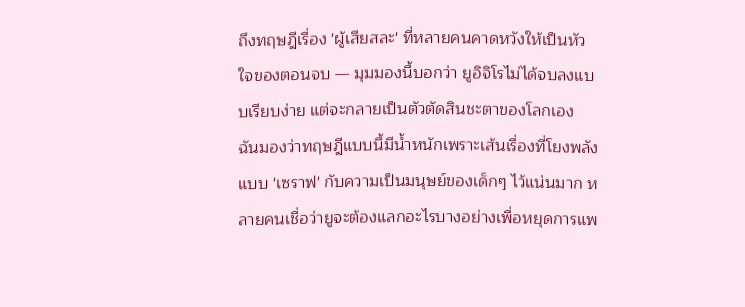ถึงทฤษฎีเรื่อง 'ผู้เสียสละ' ที่หลายคนคาดหวังให้เป็นหัวใจของตอนจบ — มุมมองนี้บอกว่า ยูอิจิโรไม่ได้จบลงแบบเรียบง่าย แต่จะกลายเป็นตัวตัดสินชะตาของโลกเอง
ฉันมองว่าทฤษฎีแบบนี้มีน้ำหนักเพราะเส้นเรื่องที่โยงพลังแบบ 'เซราฟ' กับความเป็นมนุษย์ของเด็กๆ ไว้แน่นมาก หลายคนเชื่อว่ายูจะต้องแลกอะไรบางอย่างเพื่อหยุดการแพ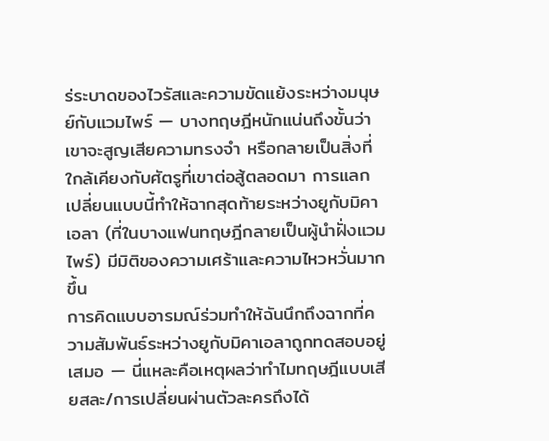ร่ระบาดของไวรัสและความขัดแย้งระหว่างมนุษย์กับแวมไพร์ — บางทฤษฎีหนักแน่นถึงขั้นว่าเขาจะสูญเสียความทรงจำ หรือกลายเป็นสิ่งที่ใกล้เคียงกับศัตรูที่เขาต่อสู้ตลอดมา การแลกเปลี่ยนแบบนี้ทำให้ฉากสุดท้ายระหว่างยูกับมิคาเอลา (ที่ในบางแฟนทฤษฎีกลายเป็นผู้นำฝั่งแวมไพร์) มีมิติของความเศร้าและความไหวหวั่นมากขึ้น
การคิดแบบอารมณ์ร่วมทำให้ฉันนึกถึงฉากที่ความสัมพันธ์ระหว่างยูกับมิคาเอลาถูกทดสอบอยู่เสมอ — นี่แหละคือเหตุผลว่าทำไมทฤษฎีแบบเสียสละ/การเปลี่ยนผ่านตัวละครถึงได้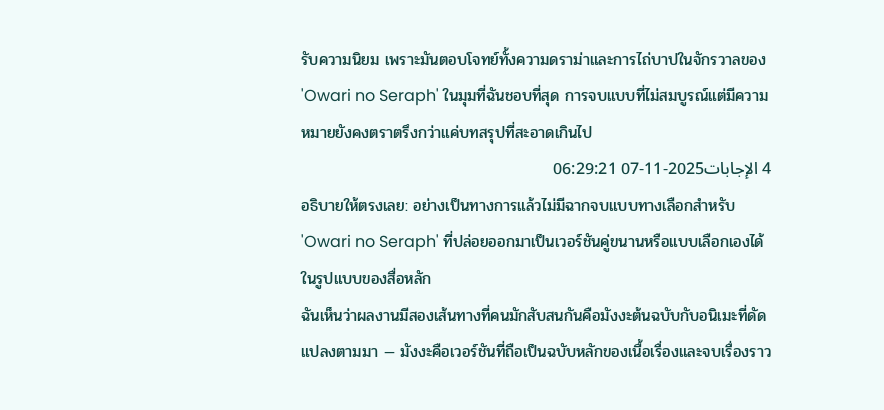รับความนิยม เพราะมันตอบโจทย์ทั้งความดราม่าและการไถ่บาปในจักรวาลของ 'Owari no Seraph' ในมุมที่ฉันชอบที่สุด การจบแบบที่ไม่สมบูรณ์แต่มีความหมายยังคงตราตรึงกว่าแค่บทสรุปที่สะอาดเกินไป
4 الإجابات2025-11-07 06:29:21
อธิบายให้ตรงเลย: อย่างเป็นทางการแล้วไม่มีฉากจบแบบทางเลือกสำหรับ 'Owari no Seraph' ที่ปล่อยออกมาเป็นเวอร์ชันคู่ขนานหรือแบบเลือกเองได้ในรูปแบบของสื่อหลัก
ฉันเห็นว่าผลงานมีสองเส้นทางที่คนมักสับสนกันคือมังงะต้นฉบับกับอนิเมะที่ดัดแปลงตามมา — มังงะคือเวอร์ชันที่ถือเป็นฉบับหลักของเนื้อเรื่องและจบเรื่องราว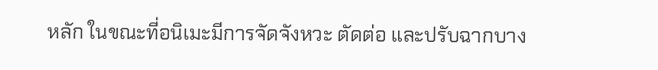หลัก ในขณะที่อนิเมะมีการจัดจังหวะ ตัดต่อ และปรับฉากบาง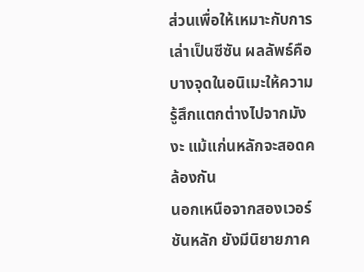ส่วนเพื่อให้เหมาะกับการเล่าเป็นซีซัน ผลลัพธ์คือบางจุดในอนิเมะให้ความรู้สึกแตกต่างไปจากมังงะ แม้แก่นหลักจะสอดคล้องกัน
นอกเหนือจากสองเวอร์ชันหลัก ยังมีนิยายภาค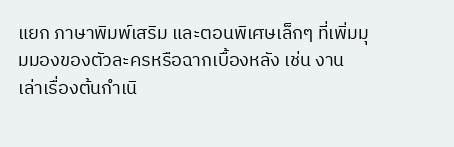แยก ภาษาพิมพ์เสริม และตอนพิเศษเล็กๆ ที่เพิ่มมุมมองของตัวละครหรือฉากเบื้องหลัง เช่น งานเล่าเรื่องต้นกำเนิ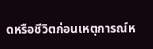ดหรือชีวิตก่อนเหตุการณ์ห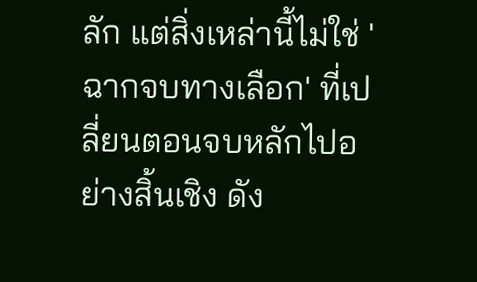ลัก แต่สิ่งเหล่านี้ไม่ใช่ 'ฉากจบทางเลือก' ที่เปลี่ยนตอนจบหลักไปอย่างสิ้นเชิง ดัง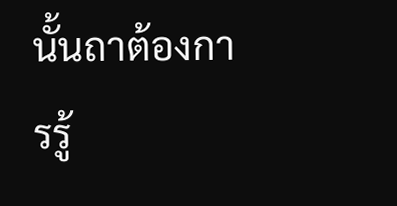นั้นถาต้องการรู้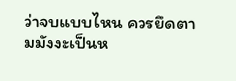ว่าจบแบบไหน ควรยึดตามมังงะเป็นห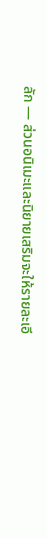ลัก — ส่วนอนิเมะและนิยายเสริมจะให้รายละเอี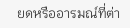ยดหรืออารมณ์ที่ต่า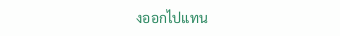งออกไปแทน